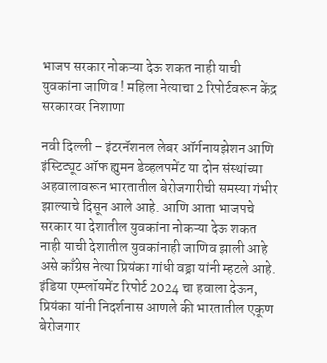भाजप सरकार नोकऱ्या देऊ शकत नाही याची युवकांना जाणिव ! महिला नेत्याचा 2 रिपोर्टवरून केंद्र सरकारवर निशाणा

नवी दिल्ली – इंटरनॅशनल लेबर ऑर्गनायझेशन आणि इंस्टिट्यूट ऑफ ह्युमन डेव्हलपमेंट या दोन संस्थांच्या अहवालावरून भारतातील बेरोजगारीची समस्या गंभीर झाल्याचे दिसून आले आहे. आणि आता भाजपचे सरकार या देशातील युवकांना नोकऱ्या देऊ शकत नाही याची देशातील युवकांनाही जाणिव झाली आहे असे काँग्रेस नेत्या प्रियंका गांधी वड्रा यांनी म्हटले आहे.
इंडिया एम्प्लॉयमेंट रिपोर्ट 2024 चा हवाला देऊन, प्रियंका यांनी निदर्शनास आणले की भारतातील एकूण बेरोजगार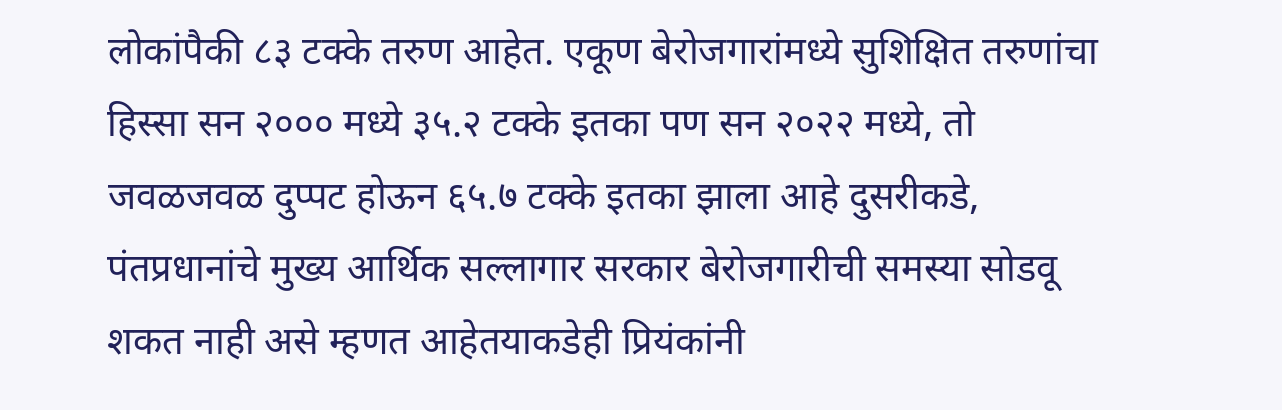लोकांपैकी ८३ टक्के तरुण आहेत. एकूण बेरोजगारांमध्ये सुशिक्षित तरुणांचा हिस्सा सन २००० मध्ये ३५.२ टक्के इतका पण सन २०२२ मध्ये, तो जवळजवळ दुप्पट होऊन ६५.७ टक्के इतका झाला आहे दुसरीकडे, पंतप्रधानांचे मुख्य आर्थिक सल्लागार सरकार बेरोजगारीची समस्या सोडवू शकत नाही असे म्हणत आहेतयाकडेही प्रियंकांनी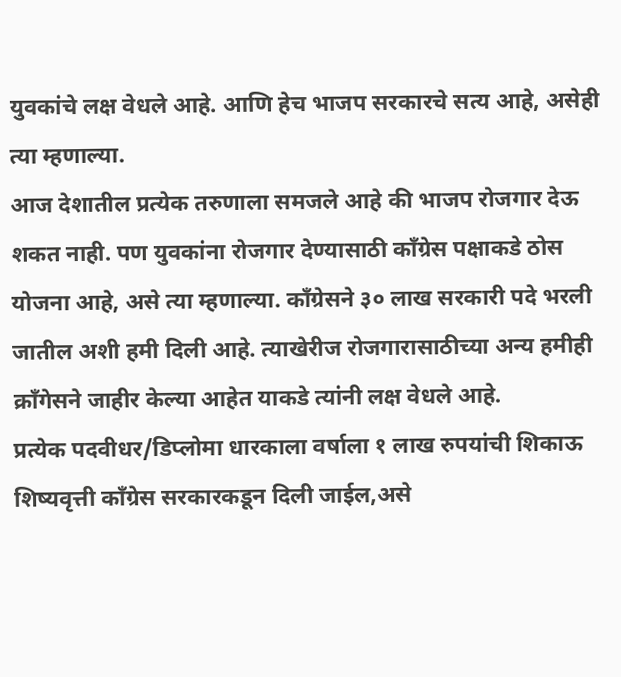युवकांचे लक्ष वेधले आहे. आणि हेच भाजप सरकारचे सत्य आहे, असेही त्या म्हणाल्या.
आज देशातील प्रत्येक तरुणाला समजले आहे की भाजप रोजगार देऊ शकत नाही. पण युवकांना रोजगार देण्यासाठी काँग्रेस पक्षाकडे ठोस योजना आहे, असे त्या म्हणाल्या. कॉंग्रेसने ३० लाख सरकारी पदे भरली जातील अशी हमी दिली आहे. त्याखेरीज रोजगारासाठीच्या अन्य हमीही क्रॉंगेसने जाहीर केल्या आहेत याकडे त्यांनी लक्ष वेधले आहे.
प्रत्येक पदवीधर/डिप्लोमा धारकाला वर्षाला १ लाख रुपयांची शिकाऊ शिष्यवृत्ती कॉंग्रेस सरकारकडून दिली जाईल,असे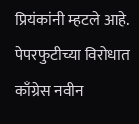प्रियंकांनी म्हटले आहे. पेपरफुटीच्या विरोधात काँग्रेस नवीन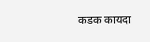कडक कायदा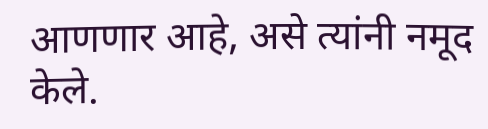आणणार आहे, असे त्यांनी नमूद केले.